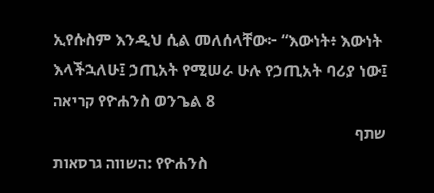ኢየሱስም እንዲህ ሲል መለሰላቸው፦ “እውነት፥ እውነት እላችኋለሁ፤ ኃጢአት የሚሠራ ሁሉ የኃጢአት ባሪያ ነው፤
קריאה የዮሐንስ ወንጌል 8
שתף
השווה גרסאות: የዮሐንስ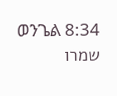ወንጌል 8:34
שמרו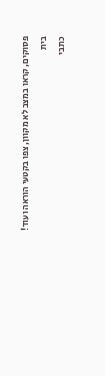פסוקים, קראו במצב לא מקוון, צפו בקטעי הוראה ועוד!
בית
כתבי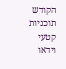הקודש
תוכניות
קטעי וידאו